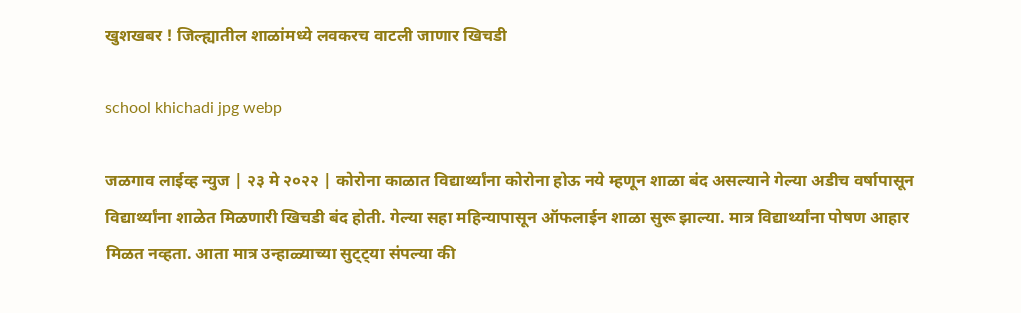खुशखबर ! जिल्ह्यातील शाळांमध्ये लवकरच वाटली जाणार खिचडी

school khichadi jpg webp

जळगाव लाईव्ह न्युज | २३ मे २०२२ | कोरोना काळात विद्यार्थ्यांना कोरोना होऊ नये म्हणून शाळा बंद असल्याने गेल्या अडीच वर्षापासून विद्यार्थ्यांना शाळेत मिळणारी खिचडी बंद होती. गेल्या सहा महिन्यापासून ऑफलाईन शाळा सुरू झाल्या. मात्र विद्यार्थ्यांना पोषण आहार मिळत नव्हता. आता मात्र उन्हाळ्याच्या सुट्ट्या संपल्या की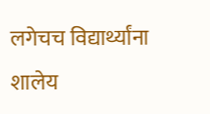लगेचच विद्यार्थ्यांना शालेय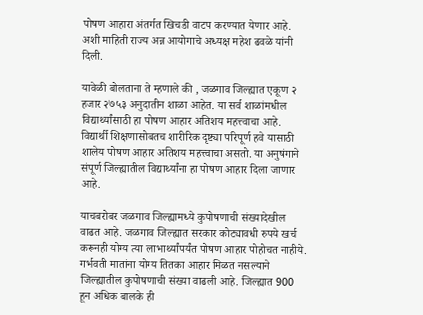पोषण आहारा अंतर्गत खिचडी वाटप करण्यात येणार आहे. अशी माहिती राज्य अन्न आयोगाचे अध्यक्ष महेश ढवळे यांनी दिली.

यावेळी बोलताना ते म्हणाले की , जळगाव जिल्ह्यात एकूण २ हजार २७५३ अनुदातीन शाळा आहेत. या सर्व शाळांमधील विद्यार्थ्यांसाठी हा पोषण आहार अतिशय महत्त्वाचा आहे. विद्यार्थी शिक्षणासोबतच शारीरिक दृष्ट्या परिपूर्ण हवे यासाठी शालेय पोषण आहार अतिशय महत्त्वाचा असतो. या अनुषंगाने संपूर्ण जिल्ह्यातील विद्यार्थ्यांना हा पोषण आहार दिला जाणार आहे.

याचबरोबर जळगाव जिल्ह्यामध्ये कुपोषणाची संख्यादेखील वाढत आहे. जळगाव जिल्ह्यात सरकार कोट्यावधी रुपये खर्च करूनही योग्य त्या लाभार्थ्यांपर्यंत पोषण आहार पोहोचत नाहीये. गर्भवती मातांना योग्य तितका आहार मिळत नसल्याने जिल्ह्यातील कुपोषणाची संख्या वाढली आहे. जिल्ह्यात 900 हून अधिक बालके ही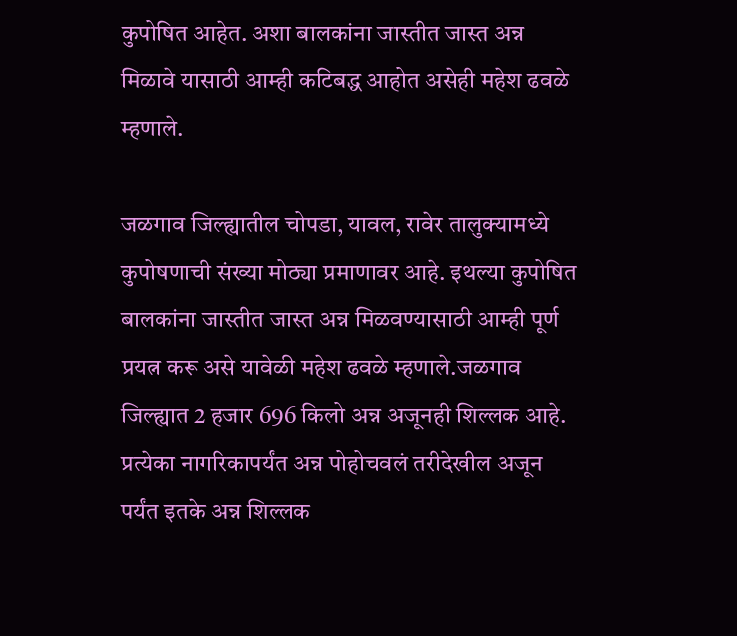कुपोषित आहेत. अशा बालकांना जास्तीत जास्त अन्न मिळावे यासाठी आम्ही कटिबद्ध आहोत असेही महेश ढवळे म्हणाले.

जळगाव जिल्ह्यातील चोपडा, यावल, रावेर तालुक्यामध्ये कुपोषणाची संख्या मोठ्या प्रमाणावर आहे. इथल्या कुपोषित बालकांना जास्तीत जास्त अन्न मिळवण्यासाठी आम्ही पूर्ण प्रयत्न करू असे यावेळी महेश ढवळे म्हणाले.जळगाव जिल्ह्यात 2 हजार 696 किलो अन्न अजूनही शिल्लक आहे. प्रत्येका नागरिकापर्यंत अन्न पोहोचवलं तरीदेखील अजून पर्यंत इतके अन्न शिल्लक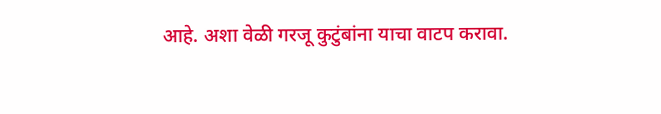आहे. अशा वेळी गरजू कुटुंबांना याचा वाटप करावा.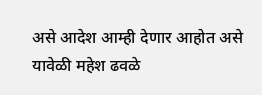असे आदेश आम्ही देणार आहोत असे यावेळी महेश ढवळे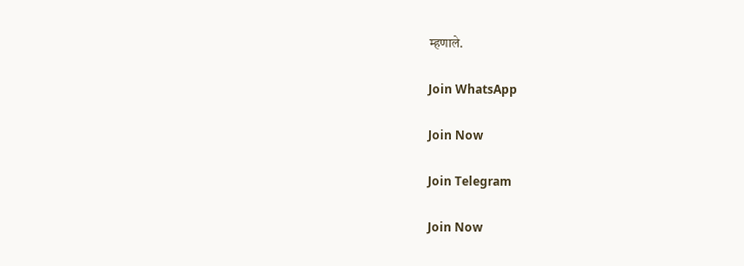म्हणाले.

Join WhatsApp

Join Now

Join Telegram

Join Now